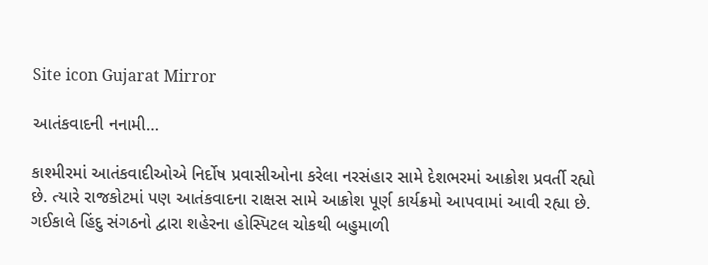Site icon Gujarat Mirror

આતંકવાદની નનામી…

કાશ્મીરમાં આતંકવાદીઓએ નિર્દોષ પ્રવાસીઓના કરેલા નરસંહાર સામે દેશભરમાં આક્રોશ પ્રવર્તી રહ્યો છે. ત્યારે રાજકોટમાં પણ આતંકવાદના રાક્ષસ સામે આક્રોશ પૂર્ણ કાર્યક્રમો આપવામાં આવી રહ્યા છે. ગઈકાલે હિંદુ સંગઠનો દ્વારા શહેરના હોસ્પિટલ ચોકથી બહુમાળી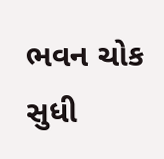ભવન ચોક સુધી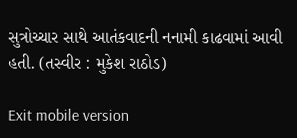સુત્રોચ્ચાર સાથે આતંકવાદની નનામી કાઢવામાં આવી હતી. (તસ્વીર : મુકેશ રાઠોડ)

Exit mobile version